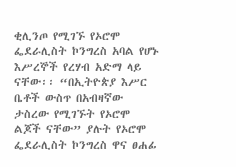ቂሊንጦ የሚገኙ የኦሮሞ ፌደራሊስት ኮንግረስ አባል የሆኑ እሥረኞች የረሃብ አድማ ላይ ናቸው፡፡ “በኢትዮጵያ እሥር ቤቶች ውስጥ በአብዛኛው ታስረው የሚገኙት የኦሮሞ ልጆች ናቸው” ያሉት የኦሮሞ ፌደራሊስት ኮንግረስ ዋና ፀሐፊ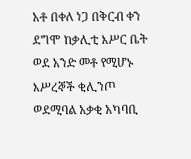አቶ በቀለ ነጋ በቅርብ ቀን ደግሞ ከቃሊቲ እሥር ቤት ወደ አንድ መቶ የሚሆኑ እሥረኞች ቂሊንጦ ወደሚባል አቃቂ አካባቢ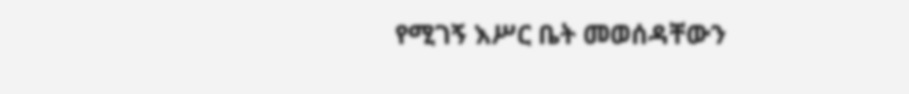የሚገኝ እሥር ቤት መወሰዳቸውን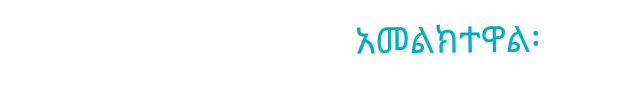አመልክተዋል፡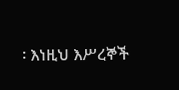፡ እነዚህ እሥረኞች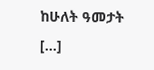ከሁለት ዓመታት […]